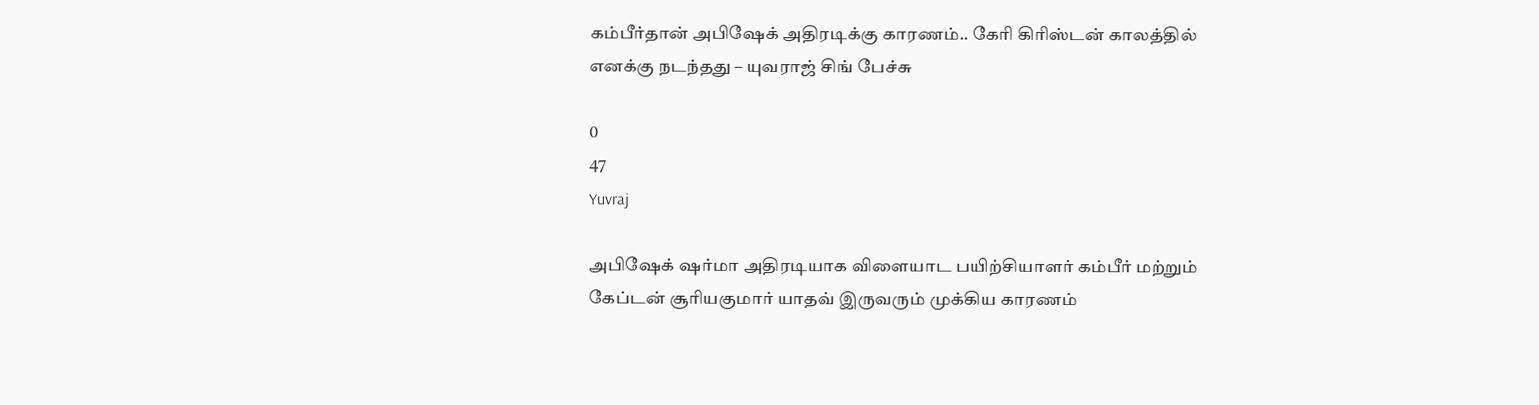கம்பீர்தான் அபிஷேக் அதிரடிக்கு காரணம்.. கேரி கிரிஸ்டன் காலத்தில் எனக்கு நடந்தது – யுவராஜ் சிங் பேச்சு

0
47
Yuvraj

அபிஷேக் ஷர்மா அதிரடியாக விளையாட பயிற்சியாளர் கம்பீர் மற்றும் கேப்டன் சூரியகுமார் யாதவ் இருவரும் முக்கிய காரணம்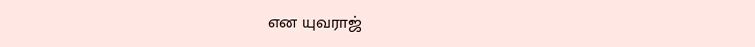என யுவராஜ்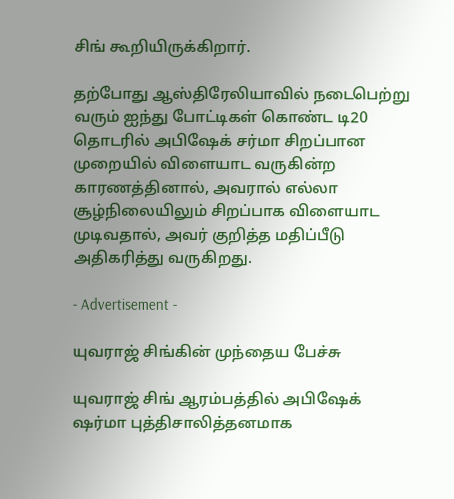சிங் கூறியிருக்கிறார்.

தற்போது ஆஸ்திரேலியாவில் நடைபெற்று வரும் ஐந்து போட்டிகள் கொண்ட டி20 தொடரில் அபிஷேக் சர்மா சிறப்பான முறையில் விளையாட வருகின்ற காரணத்தினால், அவரால் எல்லா சூழ்நிலையிலும் சிறப்பாக விளையாட முடிவதால், அவர் குறித்த மதிப்பீடு அதிகரித்து வருகிறது.

- Advertisement -

யுவராஜ் சிங்கின் முந்தைய பேச்சு

யுவராஜ் சிங் ஆரம்பத்தில் அபிஷேக் ஷர்மா புத்திசாலித்தனமாக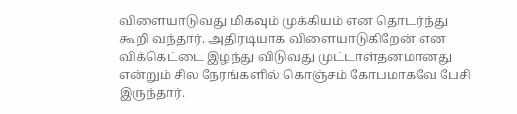விளையாடுவது மிகவும் முக்கியம் என தொடர்ந்து கூறி வந்தார். அதிரடியாக விளையாடுகிறேன் என விக்கெட்டை இழந்து விடுவது முட்டாள்தனமானது என்றும் சில நேரங்களில் கொஞ்சம் கோபமாகவே பேசி இருந்தார்.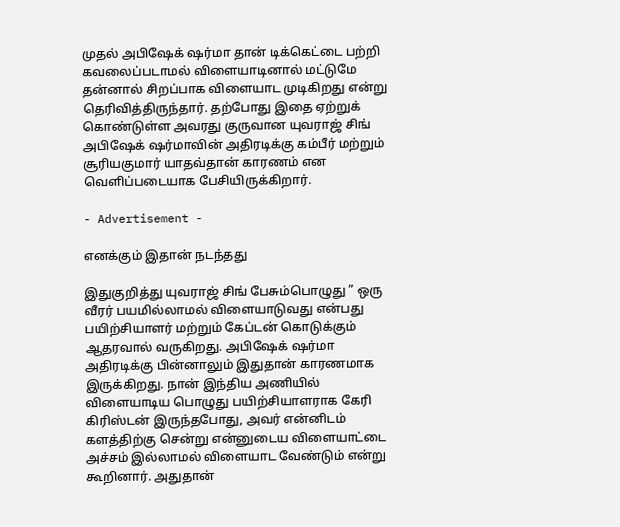முதல் அபிஷேக் ஷர்மா தான் டிக்கெட்டை பற்றி கவலைப்படாமல் விளையாடினால் மட்டுமே தன்னால் சிறப்பாக விளையாட முடிகிறது என்று தெரிவித்திருந்தார். தற்போது இதை ஏற்றுக் கொண்டுள்ள அவரது குருவான யுவராஜ் சிங் அபிஷேக் ஷர்மாவின் அதிரடிக்கு கம்பீர் மற்றும் சூரியகுமார் யாதவ்தான் காரணம் என வெளிப்படையாக பேசியிருக்கிறார்.

- Advertisement -

எனக்கும் இதான் நடந்தது

இதுகுறித்து யுவராஜ் சிங் பேசும்பொழுது ” ஒரு வீரர் பயமில்லாமல் விளையாடுவது என்பது பயிற்சியாளர் மற்றும் கேப்டன் கொடுக்கும் ஆதரவால் வருகிறது. அபிஷேக் ஷர்மா அதிரடிக்கு பின்னாலும் இதுதான் காரணமாக இருக்கிறது. நான் இந்திய அணியில் விளையாடிய பொழுது பயிற்சியாளராக கேரி கிரிஸ்டன் இருந்தபோது, அவர் என்னிடம் களத்திற்கு சென்று என்னுடைய விளையாட்டை அச்சம் இல்லாமல் விளையாட வேண்டும் என்று கூறினார். அதுதான்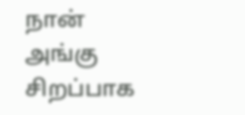நான் அங்கு சிறப்பாக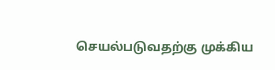செயல்படுவதற்கு முக்கிய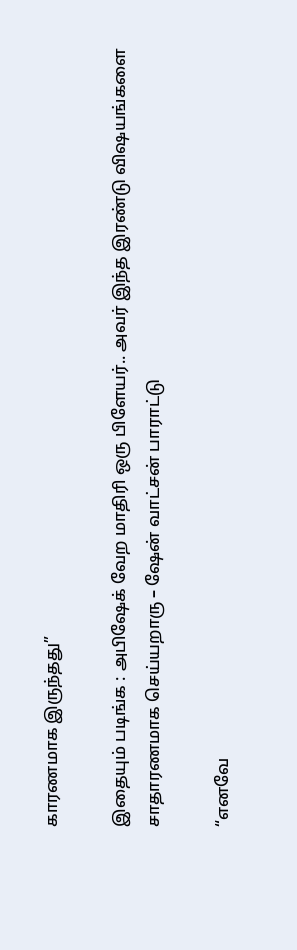காரணமாக இருந்தது”

இதையும் படிங்க : அபிஷேக் வேற மாதிரி ஒரு பிளேயர்.. அவர் இந்த இரண்டு விஷயங்களை சாதாரணமாக செய்யறாரு – ஷேன் வாட்சன் பாராட்டு

“எனவே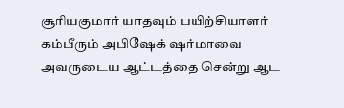சூரியகுமார் யாதவும் பயிற்சியாளர் கம்பீரும் அபிஷேக் ஷர்மாவை அவருடைய ஆட்டத்தை சென்று ஆட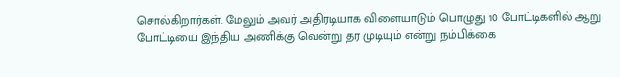சொல்கிறார்கள். மேலும் அவர் அதிரடியாக விளையாடும் பொழுது 10 போட்டிகளில் ஆறு போட்டியை இந்திய அணிக்கு வென்று தர முடியும் என்று நம்பிக்கை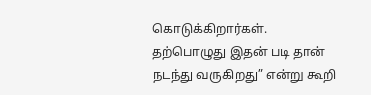கொடுக்கிறார்கள். தற்பொழுது இதன் படி தான் நடந்து வருகிறது” என்று கூறி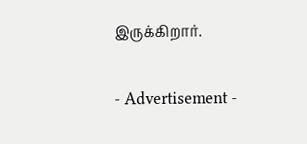இருக்கிறார்.

- Advertisement -